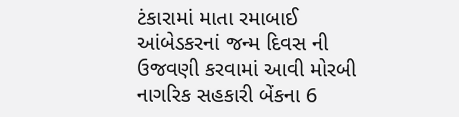ટંકારામાં માતા રમાબાઈ આંબેડકરનાં જન્મ દિવસ ની ઉજવણી કરવામાં આવી મોરબી નાગરિક સહકારી બેંકના 6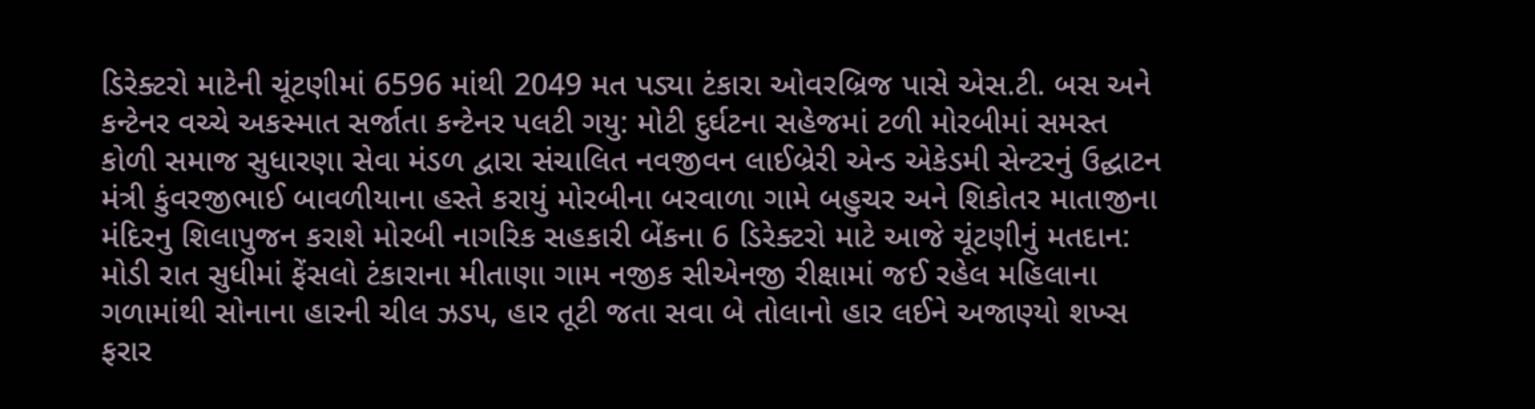ડિરેક્ટરો માટેની ચૂંટણીમાં 6596 માંથી 2049 મત પડ્યા ટંકારા ઓવરબ્રિજ પાસે એસ.ટી. બસ અને કન્ટેનર વચ્ચે અકસ્માત સર્જાતા કન્ટેનર પલટી ગયુ: મોટી દુર્ઘટના સહેજમાં ટળી મોરબીમાં સમસ્ત કોળી સમાજ સુધારણા સેવા મંડળ દ્વારા સંચાલિત નવજીવન લાઈબ્રેરી એન્ડ એકેડમી સેન્ટરનું ઉદ્ઘાટન મંત્રી કુંવરજીભાઈ બાવળીયાના હસ્તે કરાયું મોરબીના બરવાળા ગામે બહુચર અને શિકોતર માતાજીના મંદિરનુ શિલાપુજન કરાશે મોરબી નાગરિક સહકારી બેંકના 6 ડિરેક્ટરો માટે આજે ચૂંટણીનું મતદાન: મોડી રાત સુધીમાં ફેંસલો ટંકારાના મીતાણા ગામ નજીક સીએનજી રીક્ષામાં જઈ રહેલ મહિલાના ગળામાંથી સોનાના હારની ચીલ ઝડપ, હાર તૂટી જતા સવા બે તોલાનો હાર લઈને અજાણ્યો શખ્સ ફરાર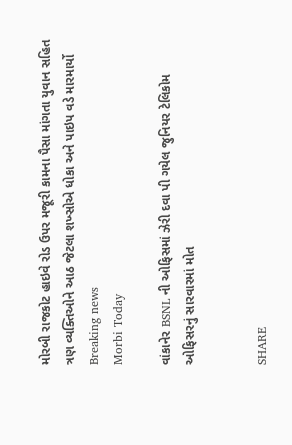મોરબી રાજકોટ હાઇવે રોડ ઉપર મજૂરી કામના પૈસા માંગતા યુવાન સહિત ત્રણ વ્યક્તિઓને આઠ જેટલા શખ્સોએ ધોકા અને પાઇપ વડે મારમાર્યો
Breaking news
Morbi Today

વાંકાનેર BSNL ની ઓફિસમાં ઝેરી દવા પી ગયેલ જુનિયર ટેલિકોમ ઓફિસરનું સારવારમાં મોત


SHARE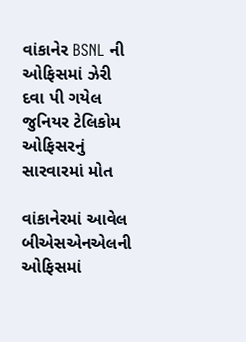વાંકાનેર BSNL ની ઓફિસમાં ઝેરી દવા પી ગયેલ જુનિયર ટેલિકોમ ઓફિસરનું સારવારમાં મોત

વાંકાનેરમાં આવેલ બીએસએનએલની ઓફિસમાં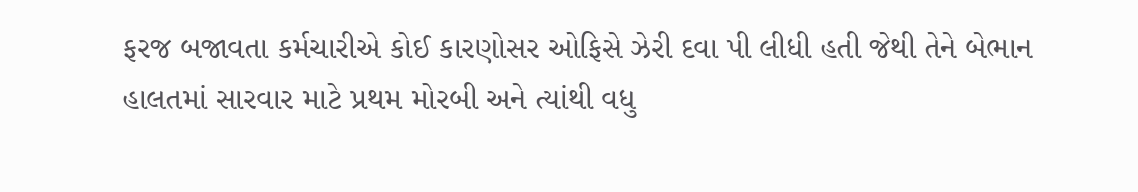ફરજ બજાવતા કર્મચારીએ કોઈ કારણોસર ઓફિસે ઝેરી દવા પી લીધી હતી જેથી તેને બેભાન હાલતમાં સારવાર માટે પ્રથમ મોરબી અને ત્યાંથી વધુ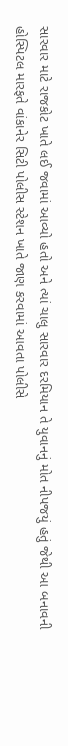સારવાર માટે રાજકોટ ખાતે લઈ જવામાં આવ્યો હતો અને ત્યાં ચાલુ સારવાર દરમિયાન તે યુવાનનું મોત નીપજયું હતું જેથી આ બનાવની હોસ્પિટલ મારફતે વાંકાનેર સિટી પોલીસ સ્ટેશન ખાતે જાણ કરવામાં આવતા પોલીસે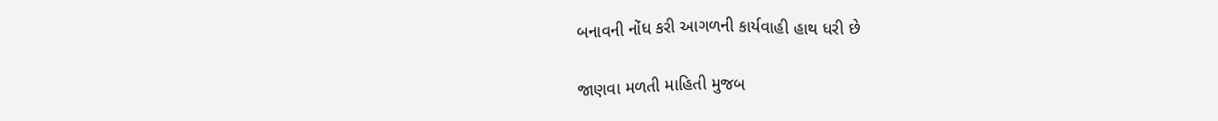બનાવની નોંધ કરી આગળની કાર્યવાહી હાથ ધરી છે

જાણવા મળતી માહિતી મુજબ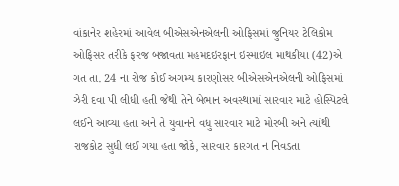વાંકાનેર શહેરમાં આવેલ બીએસએનએલની ઓફિસમાં જુનિયર ટેલિકોમ ઓફિસર તરીકે ફરજ બજાવતા મહમદઇરફાન ઇસ્માઇલ માથકીયા (42)એ ગત તા. 24 ના રોજ કોઈ અગમ્ય કારણોસર બીએસએનએલની ઓફિસમાં ઝેરી દવા પી લીધી હતી જેથી તેને બેભાન અવસ્થામાં સારવાર માટે હોસ્પિટલે લઈને આવ્યા હતા અને તે યુવાનને વધુ સારવાર માટે મોરબી અને ત્યાંથી રાજકોટ સુધી લઈ ગયા હતા જોકે, સારવાર કારગત ન નિવડતા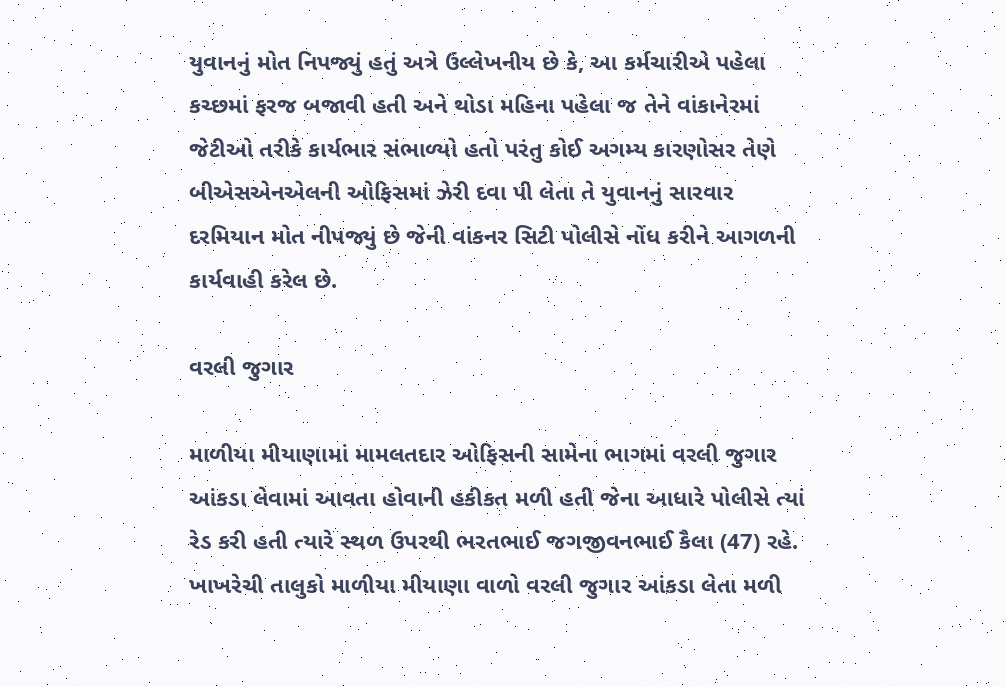યુવાનનું મોત નિપજ્યું હતું અત્રે ઉલ્લેખનીય છે કે, આ કર્મચારીએ પહેલા કચ્છમાં ફરજ બજાવી હતી અને થોડા મહિના પહેલા જ તેને વાંકાનેરમાં જેટીઓ તરીકે કાર્યભાર સંભાળ્યો હતો પરંતુ કોઈ અગમ્ય કારણોસર તેણે બીએસએનએલની ઓફિસમાં ઝેરી દવા પી લેતા તે યુવાનનું સારવાર દરમિયાન મોત નીપજ્યું છે જેની વાંકનર સિટી પોલીસે નોંધ કરીને આગળની કાર્યવાહી કરેલ છે.

વરલી જુગાર

માળીયા મીયાણામાં મામલતદાર ઓફિસની સામેના ભાગમાં વરલી જુગાર આંકડા લેવામાં આવતા હોવાની હકીકત મળી હતી જેના આધારે પોલીસે ત્યાં રેડ કરી હતી ત્યારે સ્થળ ઉપરથી ભરતભાઈ જગજીવનભાઈ કૈલા (47) રહે. ખાખરેચી તાલુકો માળીયા મીયાણા વાળો વરલી જુગાર આંકડા લેતા મળી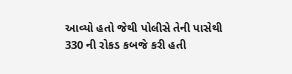આવ્યો હતો જેથી પોલીસે તેની પાસેથી 330 ની રોકડ કબજે કરી હતી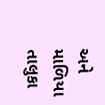અને માળિયા તાલુકા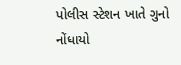પોલીસ સ્ટેશન ખાતે ગુનો નોંધાયો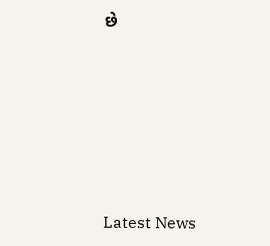છે






Latest News